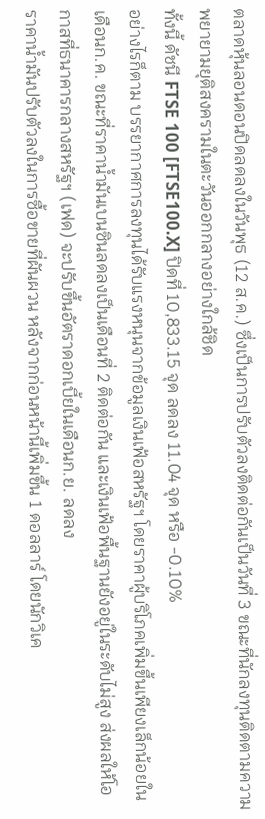ตลาดหุ้นลอนดอนปิดลดลงในวันพุธ (12 ส.ค.) ซึ่งเป็นการปรับตัวลงติดต่อกันเป็นวันที่ 3 ขณะที่นักลงทุนติดตามความพยายามยุติสงครามในตะวันออกกลางอย่างใกล้ชิด
ทั้งนี้ ดัชนี FTSE 100 [FTSE100.X] ปิดที่ 10,833.15 จุด ลดลง 11.04 จุด หรือ -0.10%
อย่างไรก็ตาม บรรยากาศการลงทุนได้รับแรงหนุนจากข้อมูลเงินเฟ้อสหรัฐฯ โดยราคาผู้บริโภคเพิ่มขึ้นเพียงเล็กน้อยในเดือนก.ค. ขณะที่ราคาน้ำมันเบนซินลดลงเป็นเดือนที่ 2 ติดต่อกัน และเงินเฟ้อพื้นฐานยังอยู่ในระดับไม่สูง ส่งผลให้โอกาสที่ธนาคารกลางสหรัฐฯ (เฟด) จะปรับขึ้นอัตราดอกเบี้ยในเดือนก.ย. ลดลง
ราคาน้ำมันปรับตัวลงในการซื้อขายที่ผันผวน หลังจากก่อนหน้านี้เพิ่มขึ้น 1 ดอลลาร์ โดยนักวิเค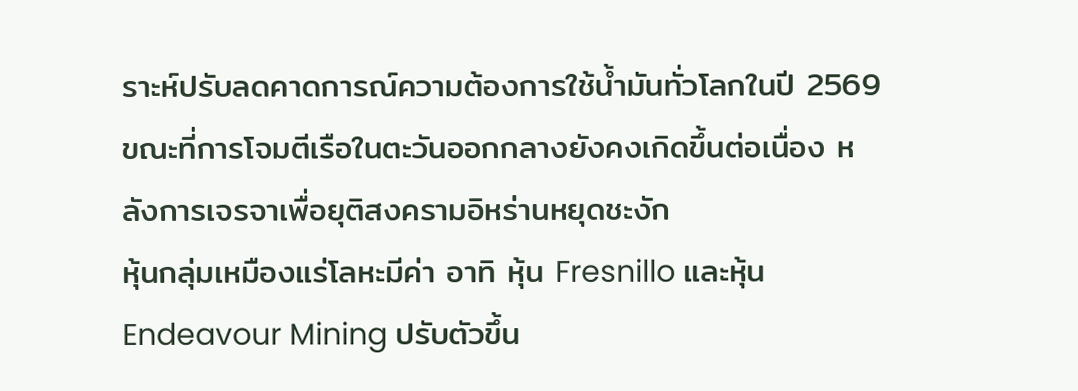ราะห์ปรับลดคาดการณ์ความต้องการใช้น้ำมันทั่วโลกในปี 2569 ขณะที่การโจมตีเรือในตะวันออกกลางยังคงเกิดขึ้นต่อเนื่อง หลังการเจรจาเพื่อยุติสงครามอิหร่านหยุดชะงัก
หุ้นกลุ่มเหมืองแร่โลหะมีค่า อาทิ หุ้น Fresnillo และหุ้น Endeavour Mining ปรับตัวขึ้น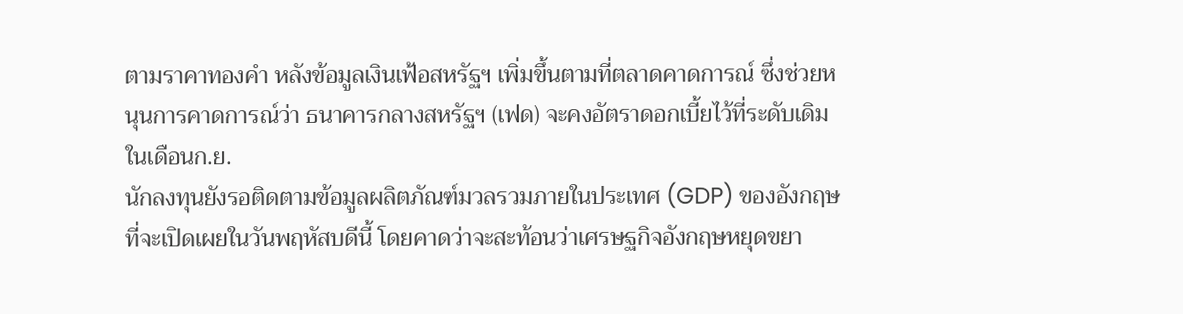ตามราคาทองคำ หลังข้อมูลเงินเฟ้อสหรัฐฯ เพิ่มขึ้นตามที่ตลาดคาดการณ์ ซึ่งช่วยหนุนการคาดการณ์ว่า ธนาคารกลางสหรัฐฯ (เฟด) จะคงอัตราดอกเบี้ยไว้ที่ระดับเดิมในเดือนก.ย.
นักลงทุนยังรอติดตามข้อมูลผลิตภัณฑ์มวลรวมภายในประเทศ (GDP) ของอังกฤษที่จะเปิดเผยในวันพฤหัสบดีนี้ โดยคาดว่าจะสะท้อนว่าเศรษฐกิจอังกฤษหยุดขยา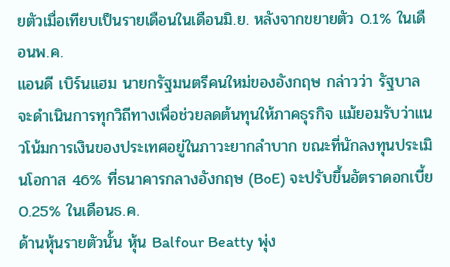ยตัวเมื่อเทียบเป็นรายเดือนในเดือนมิ.ย. หลังจากขยายตัว 0.1% ในเดือนพ.ค.
แอนดี เบิร์นแฮม นายกรัฐมนตรีคนใหม่ของอังกฤษ กล่าวว่า รัฐบาลจะดำเนินการทุกวิถีทางเพื่อช่วยลดต้นทุนให้ภาคธุรกิจ แม้ยอมรับว่าแนวโน้มการเงินของประเทศอยู่ในภาวะยากลำบาก ขณะที่นักลงทุนประเมินโอกาส 46% ที่ธนาคารกลางอังกฤษ (BoE) จะปรับขึ้นอัตราดอกเบี้ย 0.25% ในเดือนธ.ค.
ด้านหุ้นรายตัวนั้น หุ้น Balfour Beatty พุ่ง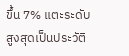ขึ้น 7% แตะระดับสูงสุดเป็นประวัติ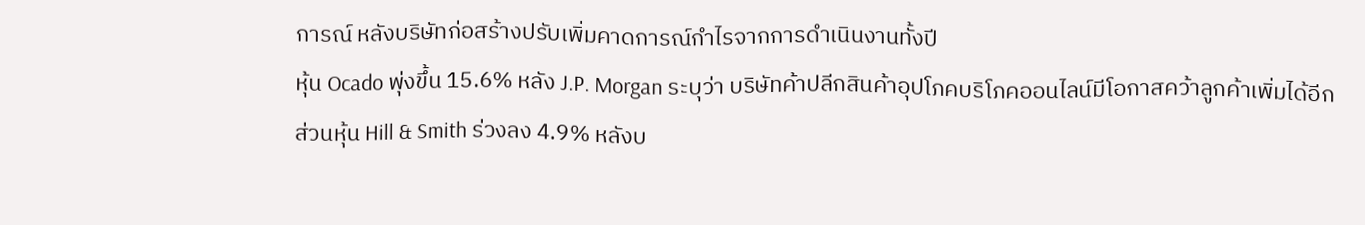การณ์ หลังบริษัทก่อสร้างปรับเพิ่มคาดการณ์กำไรจากการดำเนินงานทั้งปี
หุ้น Ocado พุ่งขึ้น 15.6% หลัง J.P. Morgan ระบุว่า บริษัทค้าปลีกสินค้าอุปโภคบริโภคออนไลน์มีโอกาสคว้าลูกค้าเพิ่มได้อีก
ส่วนหุ้น Hill & Smith ร่วงลง 4.9% หลังบ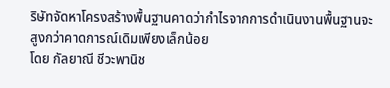ริษัทจัดหาโครงสร้างพื้นฐานคาดว่ากำไรจากการดำเนินงานพื้นฐานจะสูงกว่าคาดการณ์เดิมเพียงเล็กน้อย
โดย กัลยาณี ชีวะพานิช